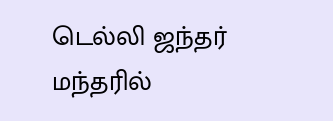டெல்லி ஜந்தர் மந்தரில்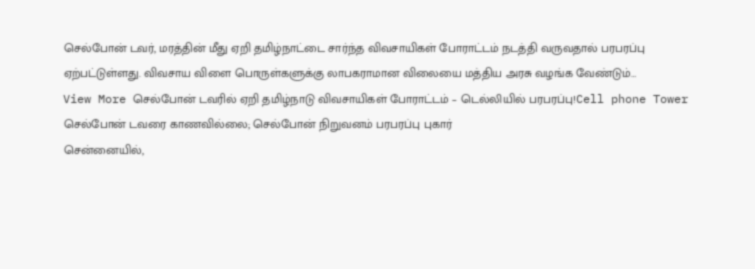செல்போன் டவர், மரத்தின் மீது ஏறி தமிழ்நாட்டை சார்ந்த விவசாயிகள் போராட்டம் நடத்தி வருவதால் பரபரப்பு ஏற்பட்டுள்ளது. விவசாய விளை பொருள்களுக்கு லாபகராமான விலையை மத்திய அரசு வழங்க வேண்டும்…
View More செல்போன் டவரில் ஏறி தமிழ்நாடு விவசாயிகள் போராட்டம் – டெல்லியில் பரபரப்பு!Cell phone Tower
செல்போன் டவரை காணவில்லை; செல்போன் நிறுவனம் பரபரப்பு புகார்
சென்னையில்,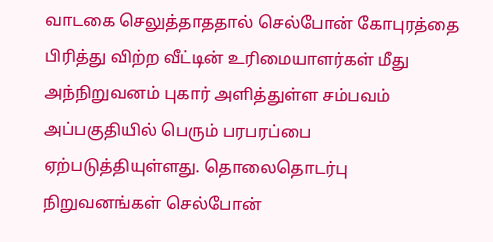வாடகை செலுத்தாததால் செல்போன் கோபுரத்தை பிரித்து விற்ற வீட்டின் உரிமையாளர்கள் மீது அந்நிறுவனம் புகார் அளித்துள்ள சம்பவம் அப்பகுதியில் பெரும் பரபரப்பை ஏற்படுத்தியுள்ளது. தொலைதொடர்பு நிறுவனங்கள் செல்போன்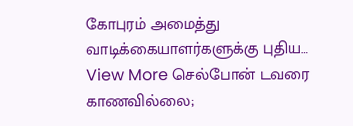கோபுரம் அமைத்து வாடிக்கையாளர்களுக்கு புதிய…
View More செல்போன் டவரை காணவில்லை;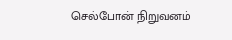செல்போன் நிறுவனம்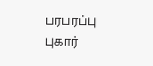பரபரப்பு புகார்